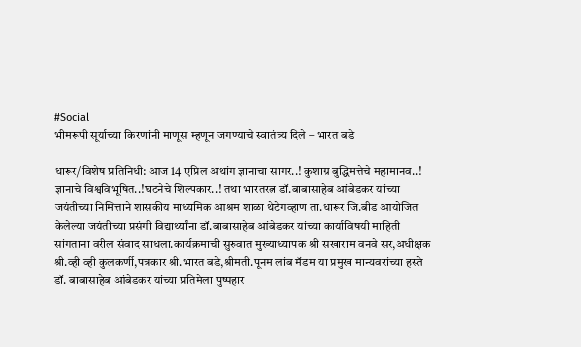#Social
भीमरूपी सूर्याच्या किरणांनी माणूस म्हणून जगण्याचे स्वातंत्र्य दिले – भारत बडे

धारूर/विशेष प्रतिनिधी: आज 14 एप्रिल अथांग ज्ञानाचा सागर..! कुशाग्र बुद्धिमत्तेचे महामानव..! ज्ञानाचे विश्वविभूषित..!घटनेचे शिल्पकार..! तथा भारतरत्न डॉ.बाबासाहेब आंबेडकर यांच्या जयंतीच्या निमित्ताने शासकीय माध्यमिक आश्रम शाळा थेटेगव्हाण ता.धारूर जि.बीड आयोजित केलेल्या जयंतीच्या प्रसंगी विद्यार्थ्यांना डॉ.बाबासाहेब आंबेडकर यांच्या कार्याविषयी माहिती सांगताना वरील संवाद साधला.कार्यक्रमाची सुरुवात मुख्याध्यापक श्री सखाराम वनवे सर,अधीक्षक श्री.व्ही व्ही कुलकर्णी,पत्रकार श्री.भारत बडे,श्रीमती.पूनम लांब मॅडम या प्रमुख मान्यवरांच्या हस्ते डॉ. बाबासाहेब आंबेडकर यांच्या प्रतिमेला पुष्पहार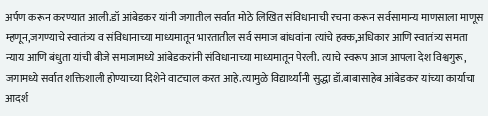अर्पण करून करण्यात आली.डॉ आंबेडकर यांनी जगातील सर्वात मोठे लिखित संविधानाची रचना करून सर्वसामान्य माणसाला माणूस म्हणून,जगण्याचे स्वातंत्र्य व संविधानाच्या माध्यमातून भारतातील सर्व समाज बांधवांना त्यांचे हक्क,अधिकार आणि स्वातंत्र्य समता न्याय आणि बंधुता यांची बीजे समाजामध्ये आंबेडकरांनी संविधानाच्या माध्यमातून पेरली. त्याचे स्वरूप आज आपला देश विश्वगुरू, जगामध्ये सर्वात शक्तिशाली होण्याच्या दिशेने वाटचाल करत आहे.त्यामुळे विद्यार्थ्यांनी सुद्धा डॉ.बाबासाहेब आंबेडकर यांच्या कार्याचा आदर्श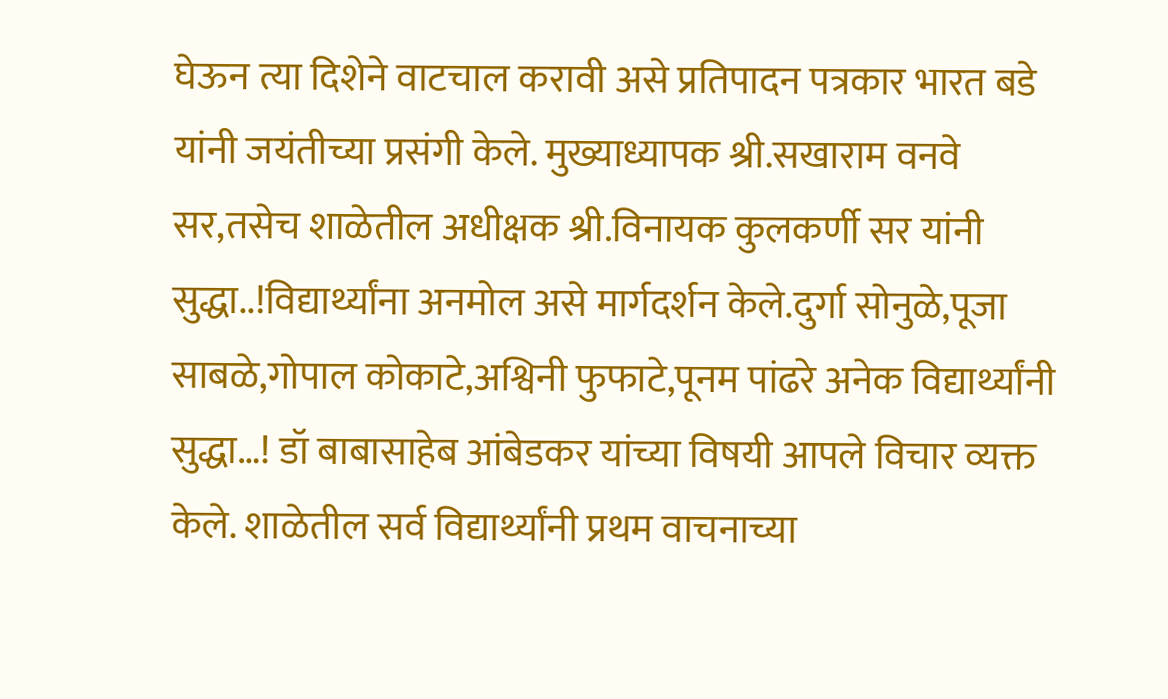घेऊन त्या दिशेने वाटचाल करावी असे प्रतिपादन पत्रकार भारत बडे यांनी जयंतीच्या प्रसंगी केले. मुख्याध्यापक श्री.सखाराम वनवे सर,तसेच शाळेतील अधीक्षक श्री.विनायक कुलकर्णी सर यांनी सुद्धा..!विद्यार्थ्यांना अनमोल असे मार्गदर्शन केले.दुर्गा सोनुळे,पूजा साबळे,गोपाल कोकाटे,अश्विनी फुफाटे,पूनम पांढरे अनेक विद्यार्थ्यांनी सुद्धा…! डॉ बाबासाहेब आंबेडकर यांच्या विषयी आपले विचार व्यक्त केले. शाळेतील सर्व विद्यार्थ्यांनी प्रथम वाचनाच्या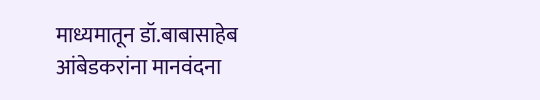माध्यमातून डॉ.बाबासाहेब आंबेडकरांना मानवंदना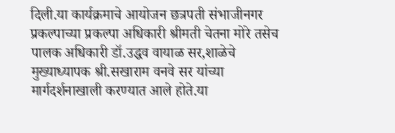दिली.या कार्यक्रमाचे आयोजन छत्रपती संभाजीनगर प्रकल्पाच्या प्रकल्पा अधिकारी श्रीमती चेतना मोरे तसेच पालक अधिकारी डॉ.उद्धव वायाळ सर,शाळेचे मुख्याध्यापक श्री.सखाराम वनवे सर यांच्या मार्गदर्शनाखाली करण्यात आले होते.या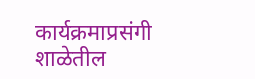कार्यक्रमाप्रसंगी शाळेतील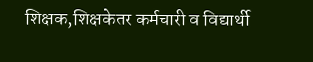शिक्षक,शिक्षकेतर कर्मचारी व विद्यार्थी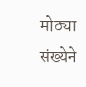मोठ्या संख्येने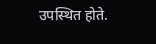उपस्थित होते.